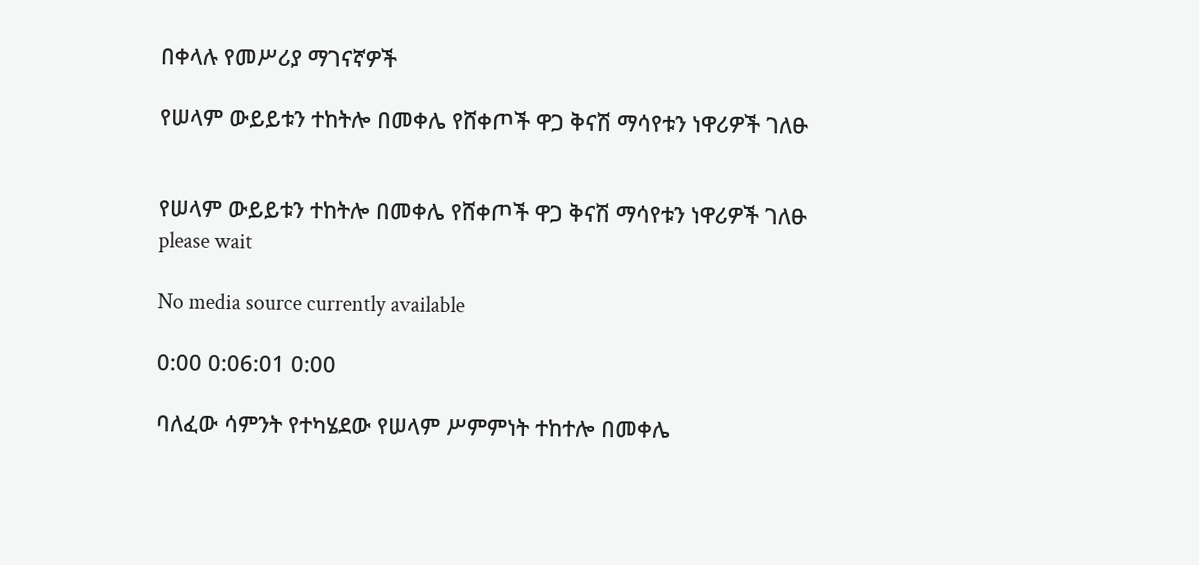በቀላሉ የመሥሪያ ማገናኛዎች

የሠላም ውይይቱን ተከትሎ በመቀሌ የሸቀጦች ዋጋ ቅናሽ ማሳየቱን ነዋሪዎች ገለፁ


የሠላም ውይይቱን ተከትሎ በመቀሌ የሸቀጦች ዋጋ ቅናሽ ማሳየቱን ነዋሪዎች ገለፁ
please wait

No media source currently available

0:00 0:06:01 0:00

ባለፈው ሳምንት የተካሄደው የሠላም ሥምምነት ተከተሎ በመቀሌ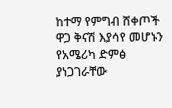ከተማ የምግብ ሸቀጦች ዋጋ ቅናሽ እያሳየ መሆኑን የአሜሪካ ድምፅ ያነጋገራቸው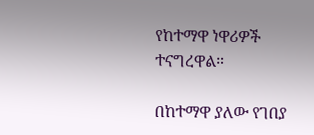የከተማዋ ነዋሪዎች ተናግረዋል።

በከተማዋ ያለው የገበያ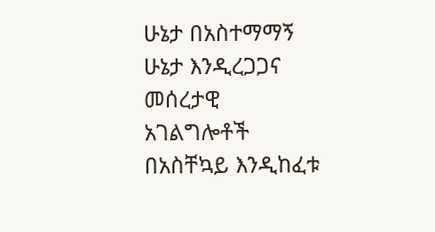ሁኔታ በአስተማማኝ ሁኔታ እንዲረጋጋና መሰረታዊ አገልግሎቶች በአስቸኳይ እንዲከፈቱ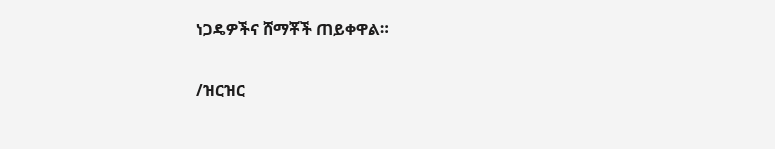ነጋዴዎችና ሸማቾች ጠይቀዋል።

/ዝርዝር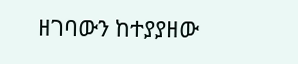ዘገባውን ከተያያዘው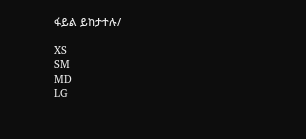ፋይል ይከታተሉ/

XS
SM
MD
LG